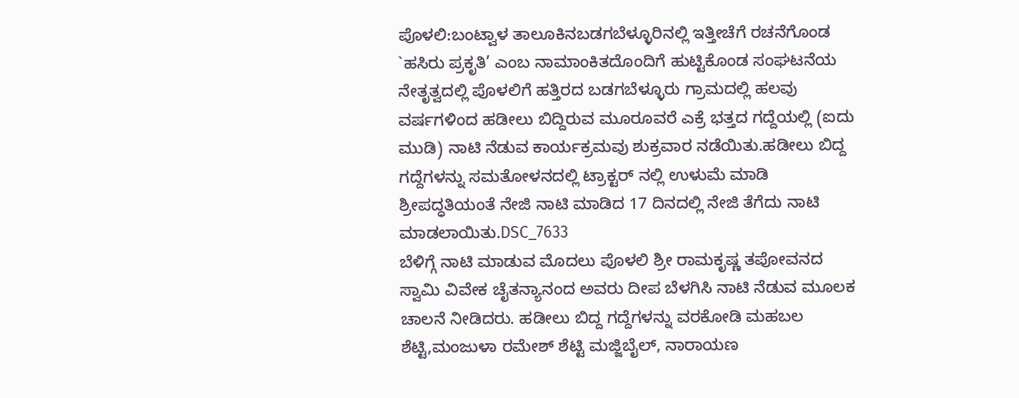ಪೊಳಲಿ:ಬಂಟ್ವಾಳ ತಾಲೂಕಿನಬಡಗಬೆಳ್ಳೂರಿನಲ್ಲಿ ಇತ್ತೀಚೆಗೆ ರಚನೆಗೊಂಡ `ಹಸಿರು ಪ್ರಕೃತಿ’ ಎಂಬ ನಾಮಾಂಕಿತದೊಂದಿಗೆ ಹುಟ್ಟಿಕೊಂಡ ಸಂಘಟನೆಯ ನೇತೃತ್ವದಲ್ಲಿ ಪೊಳಲಿಗೆ ಹತ್ತಿರದ ಬಡಗಬೆಳ್ಳೂರು ಗ್ರಾಮದಲ್ಲಿ ಹಲವು ವರ್ಷಗಳಿಂದ ಹಡೀಲು ಬಿದ್ದಿರುವ ಮೂರೂವರೆ ಎಕ್ರೆ ಭತ್ತದ ಗದ್ದೆಯಲ್ಲಿ (ಐದು ಮುಡಿ) ನಾಟಿ ನೆಡುವ ಕಾರ್ಯಕ್ರಮವು ಶುಕ್ರವಾರ ನಡೆಯಿತು.ಹಡೀಲು ಬಿದ್ದ ಗದ್ದೆಗಳನ್ನು ಸಮತೋಳನದಲ್ಲಿ ಟ್ರಾಕ್ಟರ್ ನಲ್ಲಿ ಉಳುಮೆ ಮಾಡಿ ಶ್ರೀಪದ್ಧತಿಯಂತೆ ನೇಜಿ ನಾಟಿ ಮಾಡಿದ 17 ದಿನದಲ್ಲಿ ನೇಜಿ ತೆಗೆದು ನಾಟಿ ಮಾಡಲಾಯಿತು.DSC_7633
ಬೆಳಿಗ್ಗೆ ನಾಟಿ ಮಾಡುವ ಮೊದಲು ಪೊಳಲಿ ಶ್ರೀ ರಾಮಕೃಷ್ಣ ತಪೋವನದ ಸ್ವಾಮಿ ವಿವೇಕ ಚೈತನ್ಯಾನಂದ ಅವರು ದೀಪ ಬೆಳಗಿಸಿ ನಾಟಿ ನೆಡುವ ಮೂಲಕ ಚಾಲನೆ ನೀಡಿದರು. ಹಡೀಲು ಬಿದ್ದ ಗದ್ದೆಗಳನ್ನು ವರಕೋಡಿ ಮಹಬಲ ಶೆಟ್ಟಿ,ಮಂಜುಳಾ ರಮೇಶ್ ಶೆಟ್ಟಿ ಮಜ್ಜಿಬೈಲ್, ನಾರಾಯಣ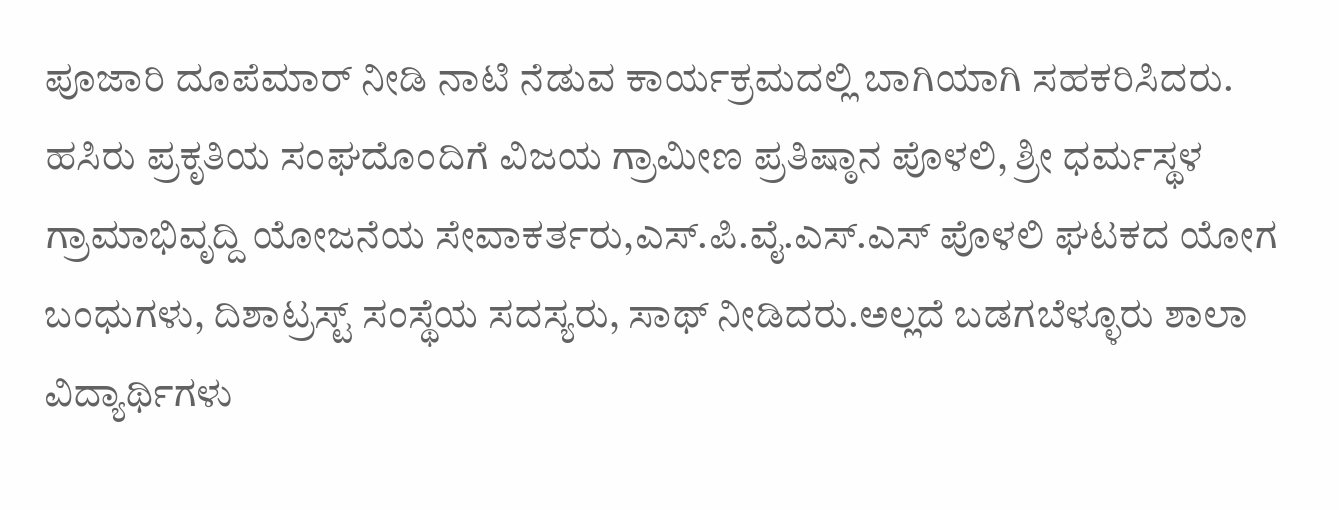ಪೂಜಾರಿ ದೂಪೆಮಾರ್ ನೀಡಿ ನಾಟಿ ನೆಡುವ ಕಾರ್ಯಕ್ರಮದಲ್ಲಿ ಬಾಗಿಯಾಗಿ ಸಹಕರಿಸಿದರು.
ಹಸಿರು ಪ್ರಕೃತಿಯ ಸಂಘದೊಂದಿಗೆ ವಿಜಯ ಗ್ರಾಮೀಣ ಪ್ರತಿಷ್ಠಾನ ಪೊಳಲಿ, ಶ್ರೀ ಧರ್ಮಸ್ಥಳ ಗ್ರಾಮಾಭಿವೃದ್ದಿ ಯೋಜನೆಯ ಸೇವಾಕರ್ತರು,ಎಸ್.ಪಿ.ವೈ.ಎಸ್.ಎಸ್ ಪೊಳಲಿ ಘಟಕದ ಯೋಗ ಬಂಧುಗಳು, ದಿಶಾಟ್ರಸ್ಟ್ ಸಂಸ್ಥೆಯ ಸದಸ್ಯರು, ಸಾಥ್ ನೀಡಿದರು.ಅಲ್ಲದೆ ಬಡಗಬೆಳ್ಳೂರು ಶಾಲಾ ವಿದ್ಯಾರ್ಥಿಗಳು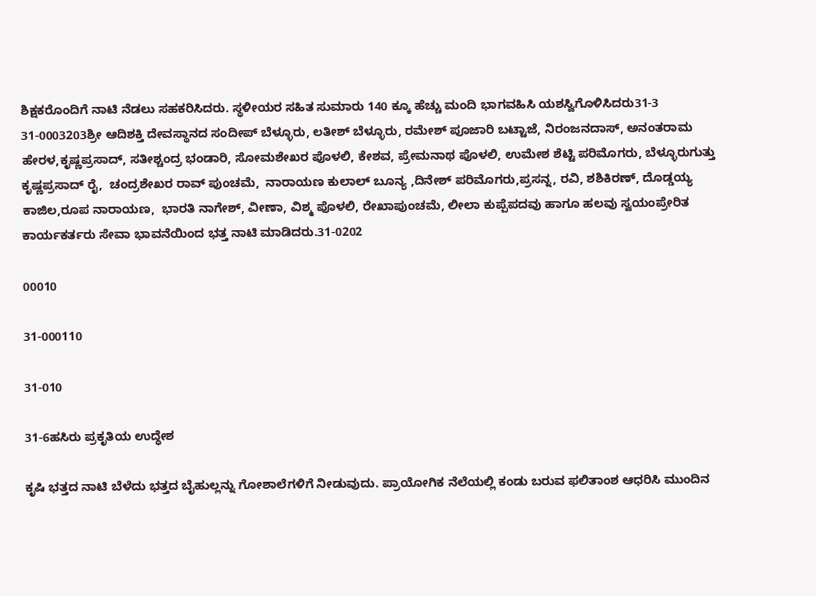ಶಿಕ್ಷಕರೊಂದಿಗೆ ನಾಟಿ ನೆಡಲು ಸಹಕರಿಸಿದರು. ಸ್ಥಳೀಯರ ಸಹಿತ ಸುಮಾರು 140 ಕ್ಕೂ ಹೆಚ್ಚು ಮಂದಿ ಭಾಗವಹಿಸಿ ಯಶಸ್ವಿಗೊಳಿಸಿದರು31-3
31-0003203ಶ್ರೀ ಆದಿಶಕ್ತಿ ದೇವಸ್ಥಾನದ ಸಂದೀಪ್ ಬೆಳ್ಳೂರು, ಲತೀಶ್ ಬೆಳ್ಳೂರು, ರಮೇಶ್ ಪೂಜಾರಿ ಬಟ್ಟಾಜೆ, ನಿರಂಜನದಾಸ್, ಅನಂತರಾಮ ಹೇರಳ,ಕೃಷ್ಣಪ್ರಸಾದ್, ಸತೀಶ್ಚಂದ್ರ ಭಂಡಾರಿ, ಸೋಮಶೇಖರ ಪೊಳಲಿ, ಕೇಶವ, ಪ್ರೇಮನಾಥ ಪೊಳಲಿ, ಉಮೇಶ ಶೆಟ್ಟಿ ಪರಿಮೊಗರು, ಬೆಳ್ಳೂರುಗುತ್ತು ಕೃಷ್ಣಪ್ರಸಾದ್ ರೈ,  ಚಂದ್ರಶೇಖರ ರಾವ್ ಪುಂಚಮೆ,  ನಾರಾಯಣ ಕುಲಾಲ್ ಬೂನ್ಯ ,ದಿನೇಶ್ ಪರಿಮೊಗರು,ಪ್ರಸನ್ನ, ರವಿ, ಶಶಿಕಿರಣ್, ದೊಡ್ಡಯ್ಯ ಕಾಜಿಲ,ರೂಪ ನಾರಾಯಣ,  ಭಾರತಿ ನಾಗೇಶ್, ವೀಣಾ, ವಿಶ್ಮ ಪೊಳಲಿ, ರೇಖಾಪುಂಚಮೆ, ಲೀಲಾ ಕುಪ್ಪೆಪದವು ಹಾಗೂ ಹಲವು ಸ್ವಯಂಪ್ರೇರಿತ ಕಾರ್ಯಕರ್ತರು ಸೇವಾ ಭಾವನೆಯಿಂದ ಭತ್ತ ನಾಟಿ ಮಾಡಿದರು.31-0202

00010

31-000110

31-010

31-6ಹಸಿರು ಪ್ರಕೃತಿಯ ಉದ್ಧೇಶ

ಕೃಷಿ ಭತ್ತದ ನಾಟಿ ಬೆಳೆದು ಭತ್ತದ ಬೈಹುಲ್ಲನ್ನು ಗೋಶಾಲೆಗಳಿಗೆ ನೀಡುವುದು. ಪ್ರಾಯೋಗಿಕ ನೆಲೆಯಲ್ಲಿ ಕಂಡು ಬರುವ ಫಲಿತಾಂಶ ಆಧರಿಸಿ ಮುಂದಿನ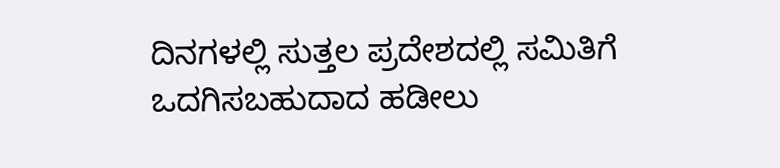ದಿನಗಳಲ್ಲಿ ಸುತ್ತಲ ಪ್ರದೇಶದಲ್ಲಿ ಸಮಿತಿಗೆ ಒದಗಿಸಬಹುದಾದ ಹಡೀಲು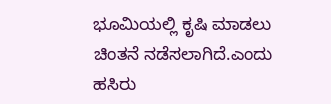ಭೂಮಿಯಲ್ಲಿ ಕೃಷಿ ಮಾಡಲು ಚಿಂತನೆ ನಡೆಸಲಾಗಿದೆ.ಎಂದು ಹಸಿರು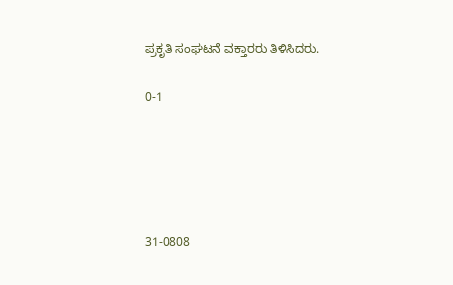ಪ್ರಕೃತಿ ಸಂಘಟನೆ ವಕ್ತಾರರು ತಿಳಿಸಿದರು.

0-1





31-0808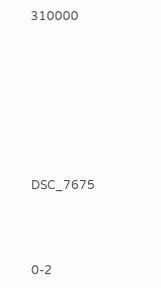310000







DSC_7675



0-2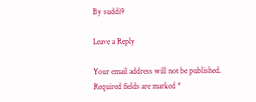By suddi9

Leave a Reply

Your email address will not be published. Required fields are marked *